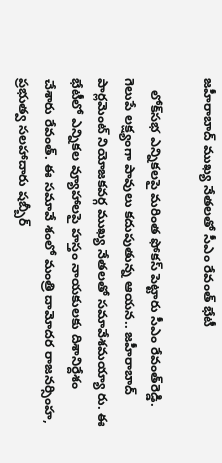జహీరాబాద్‌ ముఖ్య నేతలతో సీఎం రేవంత్‌ భేటీ

   లోక్‌సభ ఎన్నికలపై మరింత ఫోకస్‌ పెట్టారు సీఎం రేవంత్‌రెడ్డి. గెలుపే లక్ష్యంగా పావులు కదుపుతున్న ఆయన.. జహీరాబాద్‌ పార్లమెంట్‌ నియోజకవర్గ ముఖ్య నేతలతో సమావేశమయ్యా రు. ఈ భేటీలో ఎన్నికల వ్యూహాలపై హస్తం నాయకులకు దిశానిర్దేశం చేశారు రేవంత్. ఈ సమావే శంలో మంత్రి దామోదర రాజనర్సింహ, ప్రభుత్వ సలహాదారు షబ్బీర్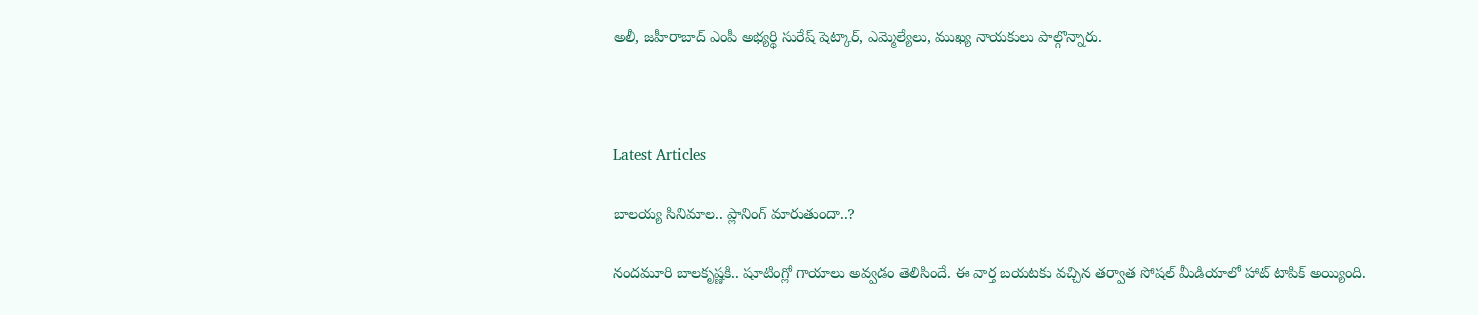అలీ, జహీరాబాద్ ఎంపీ అభ్యర్థి సురేష్ షెట్కార్, ఎమ్మెల్యేలు, ముఖ్య నాయకులు పాల్గొన్నారు.



Latest Articles

బాలయ్య సినిమాల.. ప్లానింగ్ మారుతుందా..?

నందమూరి బాలకృష్ణకి.. షూటింగ్లో గాయాలు అవ్వడం తెలిసిందే. ఈ వార్త బయటకు వచ్చిన తర్వాత సోషల్ మీడియాలో హాట్ టాపిక్ అయ్యింది.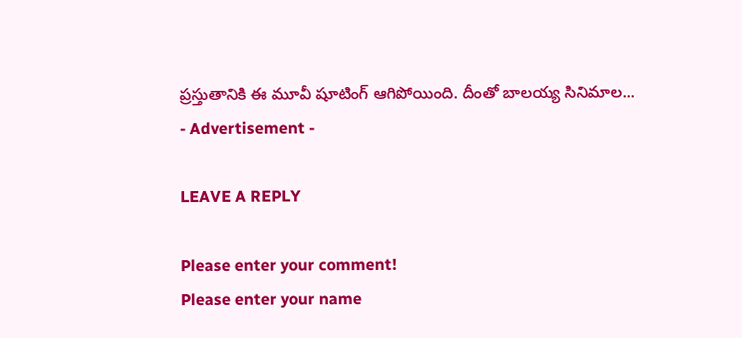ప్రస్తుతానికి ఈ మూవీ షూటింగ్ ఆగిపోయింది. దీంతో బాలయ్య సినిమాల...
- Advertisement -

LEAVE A REPLY

Please enter your comment!
Please enter your name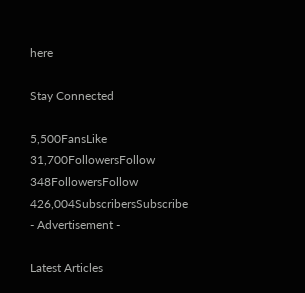here

Stay Connected

5,500FansLike
31,700FollowersFollow
348FollowersFollow
426,004SubscribersSubscribe
- Advertisement -

Latest Articles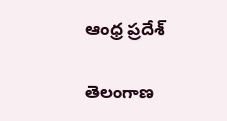ఆంధ్ర ప్రదేశ్

తెలంగాణ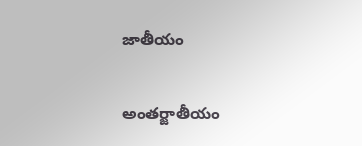జాతీయం

అంతర్జాతీయం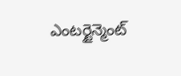ఎంటర్టైన్మెంట్